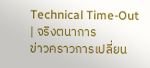Technical Time-Out | จริงตนาการ
ข่าวคราวการเปลี่ยน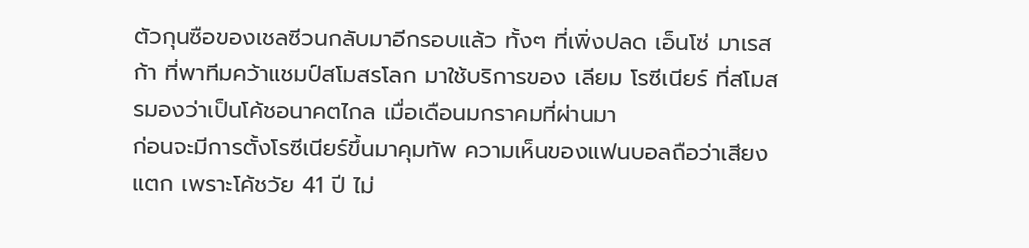ตัวกุนซือของเชลซีวนกลับมาอีกรอบแล้ว ทั้งๆ ที่เพิ่งปลด เอ็นโซ่ มาเรสก้า ที่พาทีมคว้าแชมป์สโมสรโลก มาใช้บริการของ เลียม โรซีเนียร์ ที่สโมสรมองว่าเป็นโค้ชอนาคตไกล เมื่อเดือนมกราคมที่ผ่านมา
ก่อนจะมีการตั้งโรซีเนียร์ขึ้นมาคุมทัพ ความเห็นของแฟนบอลถือว่าเสียงแตก เพราะโค้ชวัย 41 ปี ไม่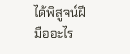ได้พิสูจน์ฝีมืออะไร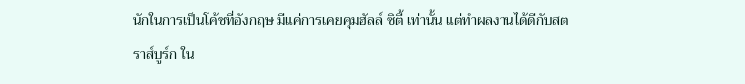นักในการเป็นโค้ชที่อังกฤษ มีแค่การเคยคุมฮัลล์ ซิตี้ เท่านั้น แต่ทำผลงานได้ดีกับสตราส์บูร์ก ใน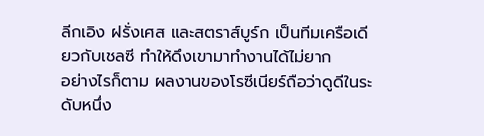ลีกเอิง ฝรั่งเศส และสตราส์บูร์ก เป็นทีมเครือเดียวกับเชลซี ทำให้ดึงเขามาทำงานได้ไม่ยาก
อย่างไรก็ตาม ผลงานของโรซีเนียร์ถือว่าดูดีในระดับหนึ่ง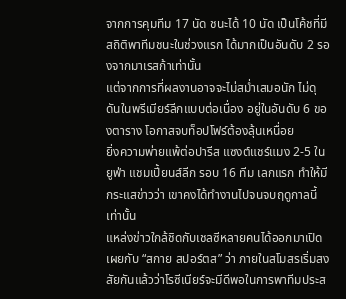จากการคุมทีม 17 นัด ชนะได้ 10 นัด เป็นโค้ชที่มีสถิติพาทีมชนะในช่วงแรก ได้มากเป็นอันดับ 2 รองจากมาเรสก้าเท่านั้น
แต่จากการที่ผลงานอาจจะไม่สม่ำเสมอนัก ไม่ดุดันในพรีเมียร์ลีกแบบต่อเนื่อง อยู่ในอันดับ 6 ของตาราง โอกาสจบท็อปโฟร์ต้องลุ้นเหนื่อย
ยิ่งความพ่ายแพ้ต่อปารีส แซงต์แชร์แมง 2-5 ในยูฟ่า แชมเปี้ยนส์ลีก รอบ 16 ทีม เลกแรก ทำให้มีกระแสข่าวว่า เขาคงได้ทำงานไปจนจบฤดูกาลนี้เท่านั้น
แหล่งข่าวใกล้ชิดกับเชลซีหลายคนได้ออกมาเปิดเผยกับ “สกาย สปอร์ตส” ว่า ภายในสโมสรเริ่มสงสัยกันแล้วว่าโรซีเนียร์จะมีดีพอในการพาทีมประส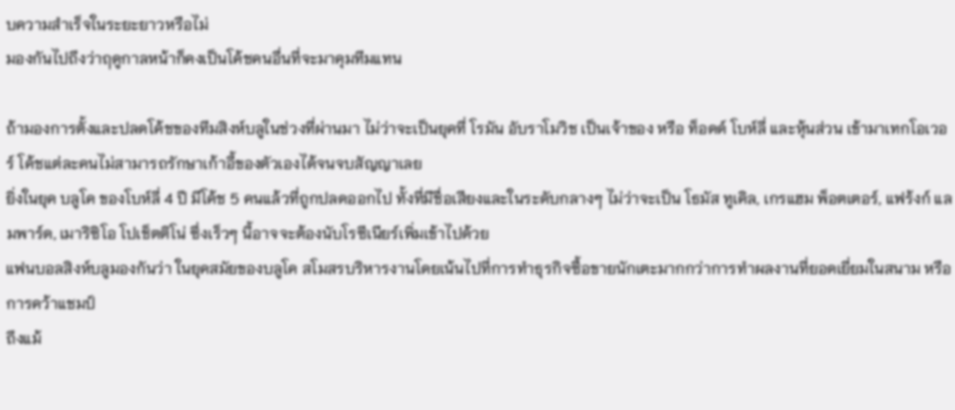บความสำเร็จในระยะยาวหรือไม่
มองกันไปถึงว่าฤดูกาลหน้าก็คงเป็นโค้ชคนอื่นที่จะมาคุมทีมแทน

ถ้ามองการตั้งและปลดโค้ชของทีมสิงห์บลูในช่วงที่ผ่านมา ไม่ว่าจะเป็นยุคที่ โรมัน อับราโมวิช เป็นเจ้าของ หรือ ท็อดด์ โบห์ลี่ และหุ้นส่วน เข้ามาเทกโอเวอร์ โค้ชแต่ละคนไม่สามารถรักษาเก้าอี้ของตัวเองได้จนจบสัญญาเลย
ยิ่งในยุค บลูโค ของโบห์ลี่ 4 ปี มีโค้ช 5 คนแล้วที่ถูกปลดออกไป ทั้งที่มีชื่อเสียงและในระดับกลางๆ ไม่ว่าจะเป็น โธมัส ทูเคิล, เกรแฮม พ็อตเตอร์, แฟร้งก์ แลมพาร์ด, เมาริซิโอ โปเช็ตติโน่ ซึ่งเร็วๆ นี้อาจจะต้องนับโรซีเนียร์เพิ่มเข้าไปด้วย
แฟนบอลสิงห์บลูมองกันว่า ในยุคสมัยของบลูโค สโมสรบริหารงานโดยเน้นไปที่การทำธุรกิจซื้อขายนักเตะมากกว่าการทำผลงานที่ยอดเยี่ยมในสนาม หรือการคว้าแชมป์
ถึงแม้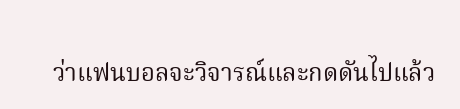ว่าแฟนบอลจะวิจารณ์และกดดันไปแล้ว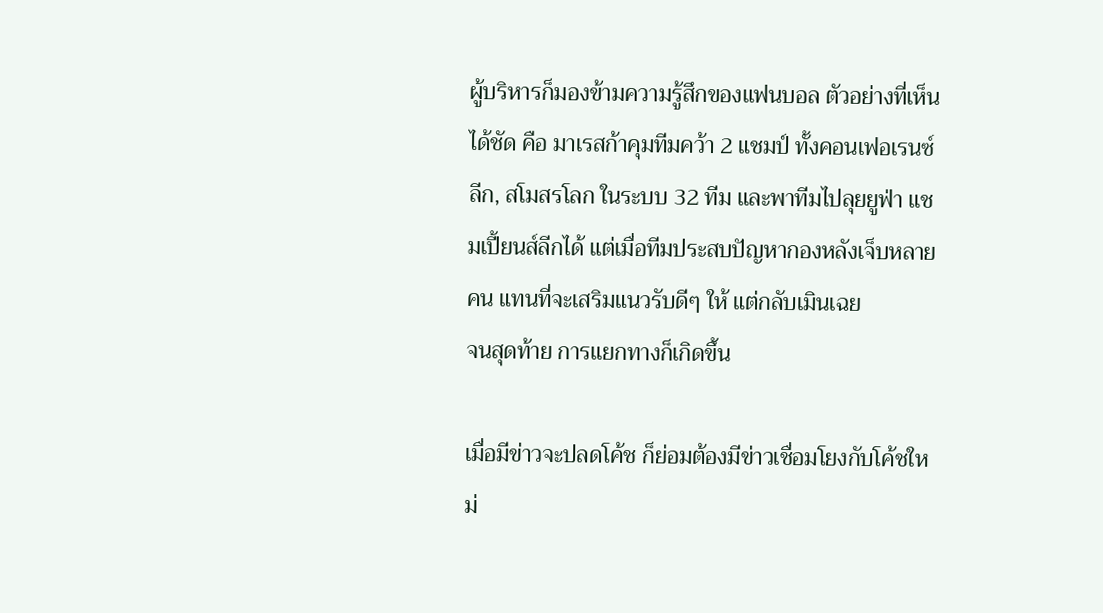ผู้บริหารก็มองข้ามความรู้สึกของแฟนบอล ตัวอย่างที่เห็นได้ชัด คือ มาเรสก้าคุมทีมคว้า 2 แชมป์ ทั้งคอนเฟอเรนซ์ลีก, สโมสรโลก ในระบบ 32 ทีม และพาทีมไปลุยยูฟ่า แชมเปี้ยนส์ลีกได้ แต่เมื่อทีมประสบปัญหากองหลังเจ็บหลายคน แทนที่จะเสริมแนวรับดีๆ ให้ แต่กลับเมินเฉย
จนสุดท้าย การแยกทางก็เกิดขึ้น

เมื่อมีข่าวจะปลดโค้ช ก็ย่อมต้องมีข่าวเชื่อมโยงกับโค้ชใหม่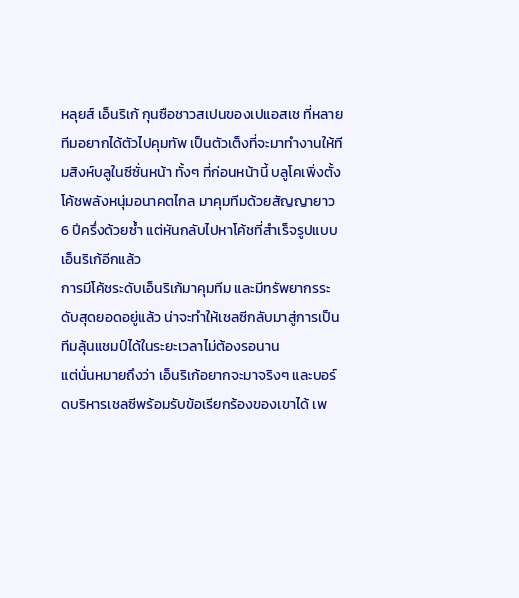หลุยส์ เอ็นริเก้ กุนซือชาวสเปนของเปแอสเช ที่หลายทีมอยากได้ตัวไปคุมทัพ เป็นตัวเต็งที่จะมาทำงานให้ทีมสิงห์บลูในซีซั่นหน้า ทั้งๆ ที่ก่อนหน้านี้ บลูโคเพิ่งตั้งโค้ชพลังหนุ่มอนาคตไกล มาคุมทีมด้วยสัญญายาว 6 ปีครึ่งด้วยซ้ำ แต่หันกลับไปหาโค้ชที่สำเร็จรูปแบบเอ็นริเก้อีกแล้ว
การมีโค้ชระดับเอ็นริเก้มาคุมทีม และมีทรัพยากรระดับสุดยอดอยู่แล้ว น่าจะทำให้เชลซีกลับมาสู่การเป็นทีมลุ้นแชมป์ได้ในระยะเวลาไม่ต้องรอนาน
แต่นั่นหมายถึงว่า เอ็นริเก้อยากจะมาจริงๆ และบอร์ดบริหารเชลซีพร้อมรับข้อเรียกร้องของเขาได้ เพ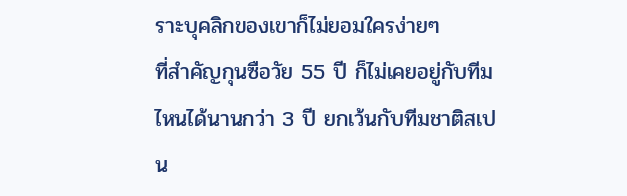ราะบุคลิกของเขาก็ไม่ยอมใครง่ายๆ
ที่สำคัญกุนซือวัย 55 ปี ก็ไม่เคยอยู่กับทีมไหนได้นานกว่า 3 ปี ยกเว้นกับทีมชาติสเปน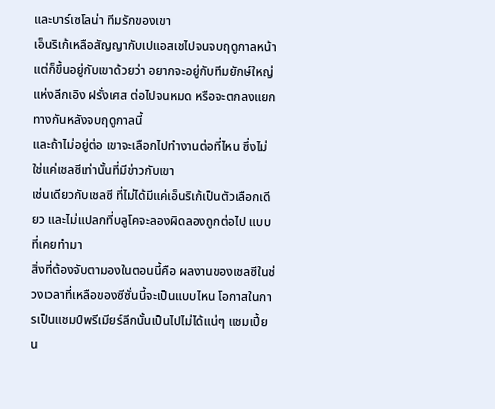และบาร์เซโลน่า ทีมรักของเขา
เอ็นริเก้เหลือสัญญากับเปแอสเชไปจนจบฤดูกาลหน้า แต่ก็ขึ้นอยู่กับเขาด้วยว่า อยากจะอยู่กับทีมยักษ์ใหญ่แห่งลีกเอิง ฝรั่งเศส ต่อไปจนหมด หรือจะตกลงแยกทางกันหลังจบฤดูกาลนี้
และถ้าไม่อยู่ต่อ เขาจะเลือกไปทำงานต่อที่ไหน ซึ่งไม่ใช่แค่เชลซีเท่านั้นที่มีข่าวกับเขา
เช่นเดียวกับเชลซี ที่ไม่ได้มีแค่เอ็นริเก้เป็นตัวเลือกเดียว และไม่แปลกที่บลูโคจะลองผิดลองถูกต่อไป แบบที่เคยทำมา
สิ่งที่ต้องจับตามองในตอนนี้คือ ผลงานของเชลซีในช่วงเวลาที่เหลือของซีซั่นนี้จะเป็นแบบไหน โอกาสในการเป็นแชมป์พรีเมียร์ลีกนั้นเป็นไปไม่ได้แน่ๆ แชมเปี้ยน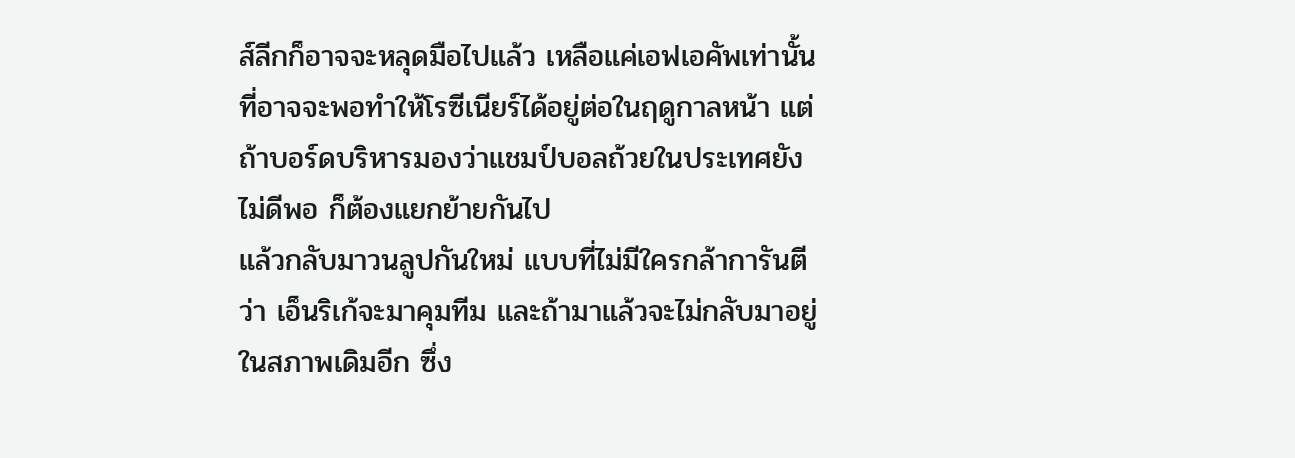ส์ลีกก็อาจจะหลุดมือไปแล้ว เหลือแค่เอฟเอคัพเท่านั้น ที่อาจจะพอทำให้โรซีเนียร์ได้อยู่ต่อในฤดูกาลหน้า แต่ถ้าบอร์ดบริหารมองว่าแชมป์บอลถ้วยในประเทศยังไม่ดีพอ ก็ต้องแยกย้ายกันไป
แล้วกลับมาวนลูปกันใหม่ แบบที่ไม่มีใครกล้าการันตีว่า เอ็นริเก้จะมาคุมทีม และถ้ามาแล้วจะไม่กลับมาอยู่ในสภาพเดิมอีก ซึ่ง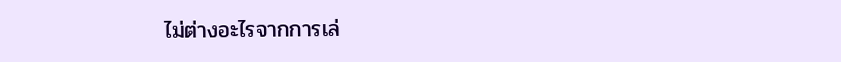ไม่ต่างอะไรจากการเล่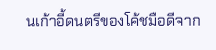นเก้าอี้ดนตรีของโค้ชมือดีจาก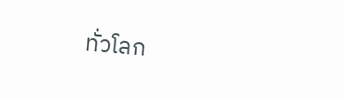ทั่วโลก